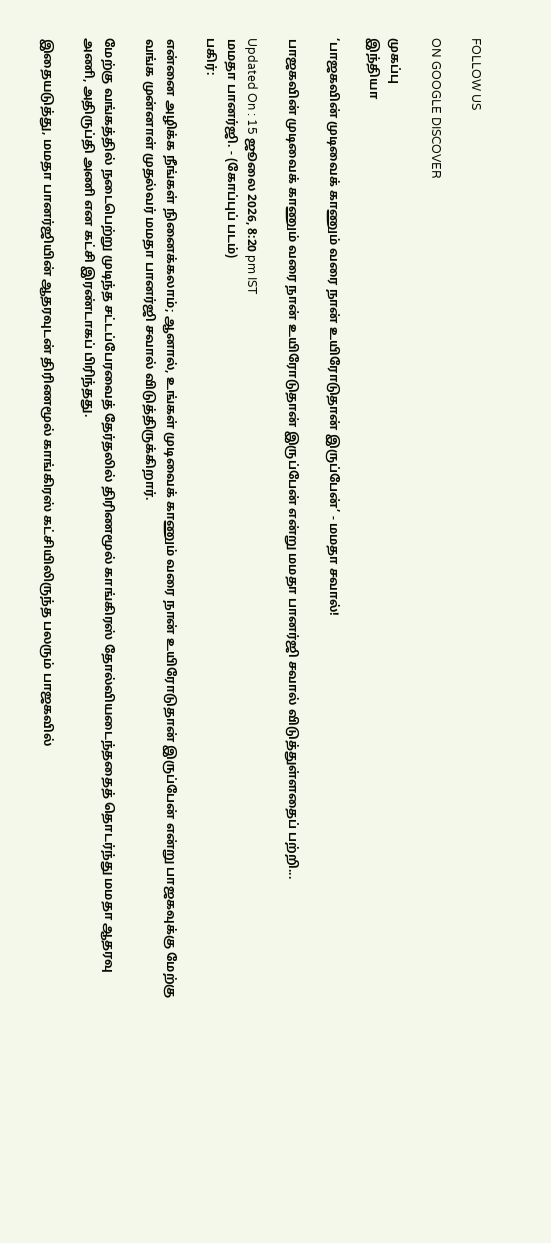FOLLOW US

ON GOOGLE DISCOVER

முகப்பு
இந்தியா

‘பாஜகவின் முடிவைக் காணும் வரை நான் உயிரோடுதான் இருப்பேன்’ - மமதா சவால்!

பாஜகவின் முடிவைக் காணும் வரை நான் உயிரோடுதான் இருப்பேன் என்று மமதா பானர்ஜி சவால் விடுத்துள்ளதைப் பற்றி...

Updated On : 15 ஜூலை 2026, 8:20 pm IST
மமதா பானர்ஜி. - (கோப்புப் படம்)
பகிர்:

என்னை அழிக்க நீங்கள் நினைக்கலாம்; ஆனால், உங்கள் முடிவைக் காணும் வரை நான் உயிரோடுதான் இருப்பேன் என்று பாஜகவுக்கு மேற்கு வங்க முன்னாள் முதல்வர் மமதா பானர்ஜி சவால் விடுத்திருக்கிறார்.

மேற்கு வங்கத்தில் நடைபெற்று முடிந்த சட்டப்பேரவைத் தேர்தலில் திரிணமூல் காங்கிரஸ் தோல்வியடைந்ததைத் தொடர்ந்து மமதா ஆதரவு அணி, அதிருப்தி அணி என கட்சி இரண்டாகப் பிரிந்தது.

இதையடுத்து, மமதா பானர்ஜியின் ஆதரவுடன் திரிணமூல் காங்கிரஸ் கட்சியிலிருந்த பலரும் பாஜகவில்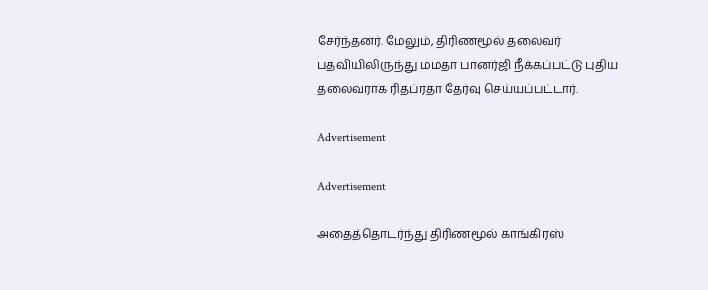சேர்ந்தனர். மேலும், திரிணமூல் தலைவர் பதவியிலிருந்து மமதா பானர்ஜி நீக்கப்பட்டு புதிய தலைவராக ரிதப்ரதா தேர்வு செய்யப்பட்டார்.

Advertisement

Advertisement

அதைத்தொடர்ந்து திரிணமூல் காங்கிரஸ்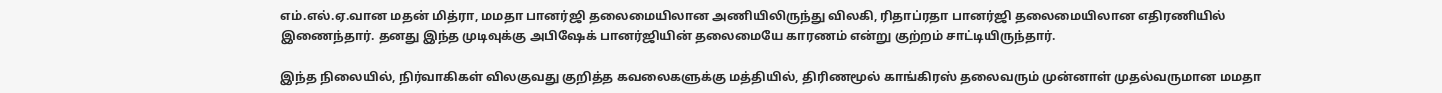எம்.எல்.ஏ.வான மதன் மித்ரா, மமதா பானர்ஜி தலைமையிலான அணியிலிருந்து விலகி, ரிதாப்ரதா பானர்ஜி தலைமையிலான எதிரணியில் இணைந்தார். தனது இந்த முடிவுக்கு அபிஷேக் பானர்ஜியின் தலைமையே காரணம் என்று குற்றம் சாட்டியிருந்தார்.

இந்த நிலையில், நிர்வாகிகள் விலகுவது குறித்த கவலைகளுக்கு மத்தியில், திரிணமூல் காங்கிரஸ் தலைவரும் முன்னாள் முதல்வருமான மமதா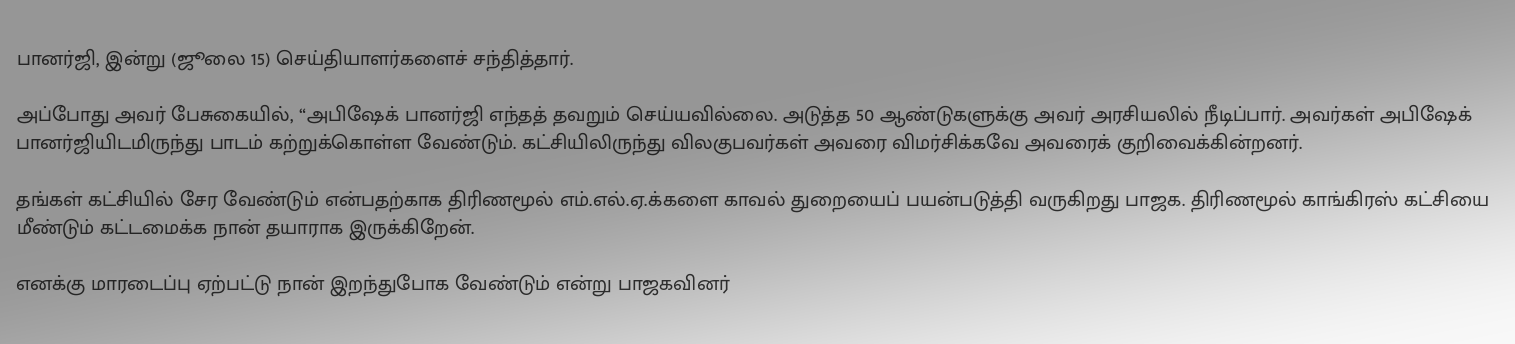பானர்ஜி, இன்று (ஜூலை 15) செய்தியாளர்களைச் சந்தித்தார்.

அப்போது அவர் பேசுகையில், “அபிஷேக் பானர்ஜி எந்தத் தவறும் செய்யவில்லை. அடுத்த 50 ஆண்டுகளுக்கு அவர் அரசியலில் நீடிப்பார். அவர்கள் அபிஷேக் பானர்ஜியிடமிருந்து பாடம் கற்றுக்கொள்ள வேண்டும். கட்சியிலிருந்து விலகுபவர்கள் அவரை விமர்சிக்கவே அவரைக் குறிவைக்கின்றனர்.

தங்கள் கட்சியில் சேர வேண்டும் என்பதற்காக திரிணமூல் எம்.எல்.ஏ.க்களை காவல் துறையைப் பயன்படுத்தி வருகிறது பாஜக. திரிணமூல் காங்கிரஸ் கட்சியை மீண்டும் கட்டமைக்க நான் தயாராக இருக்கிறேன்.

எனக்கு மாரடைப்பு ஏற்பட்டு நான் இறந்துபோக வேண்டும் என்று பாஜகவினர்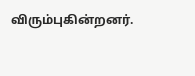விரும்புகின்றனர்.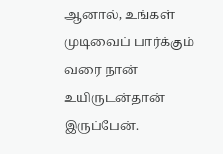ஆனால், உங்கள் முடிவைப் பார்க்கும் வரை நான் உயிருடன்தான் இருப்பேன்.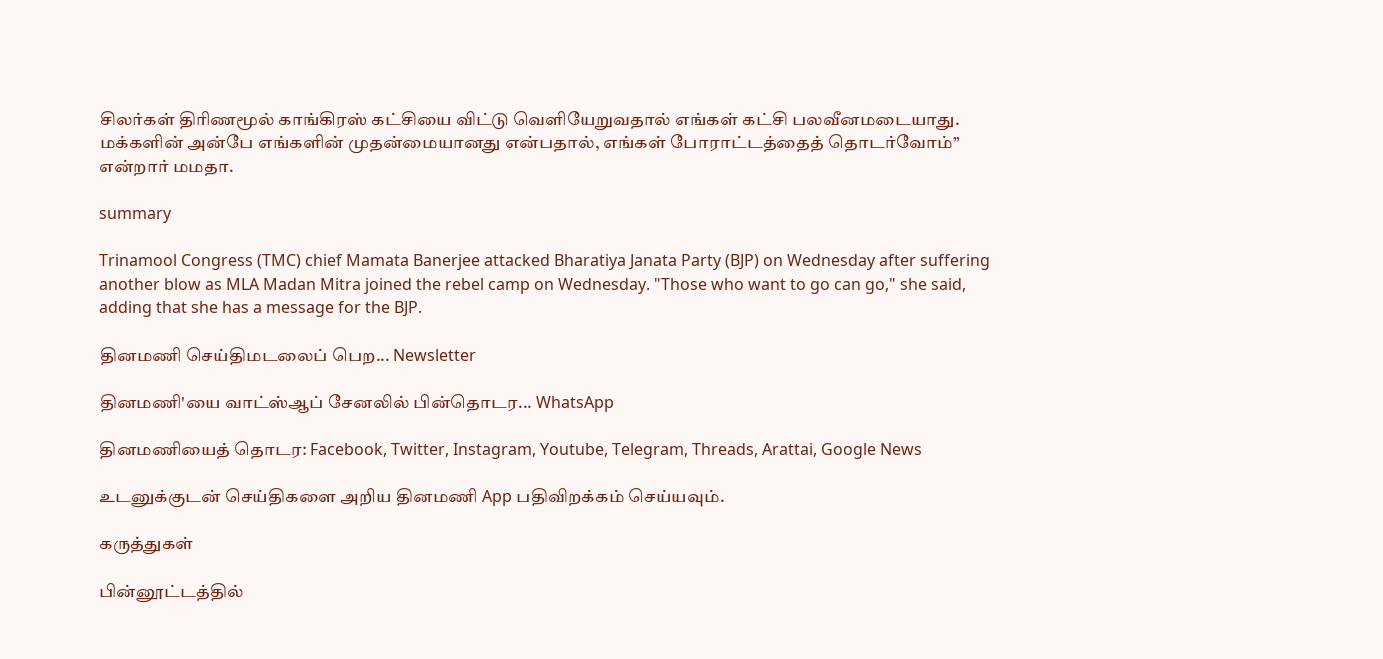சிலர்கள் திரிணமூல் காங்கிரஸ் கட்சியை விட்டு வெளியேறுவதால் எங்கள் கட்சி பலவீனமடையாது. மக்களின் அன்பே எங்களின் முதன்மையானது என்பதால், எங்கள் போராட்டத்தைத் தொடர்வோம்” என்றார் மமதா.

summary

Trinamool Congress (TMC) chief Mamata Banerjee attacked Bharatiya Janata Party (BJP) on Wednesday after suffering another blow as MLA Madan Mitra joined the rebel camp on Wednesday. "Those who want to go can go," she said, adding that she has a message for the BJP.

தினமணி செய்திமடலைப் பெற... Newsletter

தினமணி'யை வாட்ஸ்ஆப் சேனலில் பின்தொடர... WhatsApp

தினமணியைத் தொடர: Facebook, Twitter, Instagram, Youtube, Telegram, Threads, Arattai, Google News

உடனுக்குடன் செய்திகளை அறிய தினமணி App பதிவிறக்கம் செய்யவும்.

கருத்துகள்

பின்னூட்டத்தில்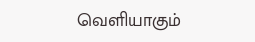வெளியாகும்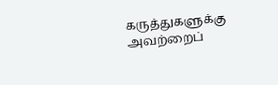கருத்துகளுக்கு அவற்றைப்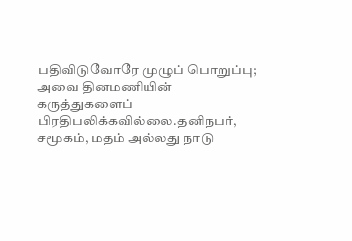பதிவிடுவோரே முழுப் பொறுப்பு; அவை தினமணியின் கருத்துகளைப் பிரதிபலிக்கவில்லை.தனிநபர், சமூகம், மதம் அல்லது நாடு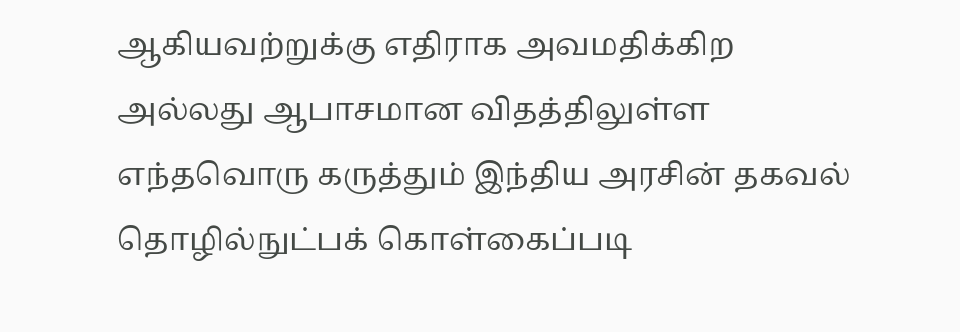ஆகியவற்றுக்கு எதிராக அவமதிக்கிற அல்லது ஆபாசமான விதத்திலுள்ள எந்தவொரு கருத்தும் இந்திய அரசின் தகவல் தொழில்நுட்பக் கொள்கைப்படி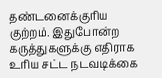தண்டனைக்குரிய குற்றம். இதுபோன்ற கருத்துகளுக்கு எதிராக உரிய சட்ட நடவடிக்கை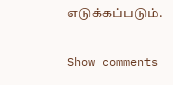எடுக்கப்படும்.

Show comments